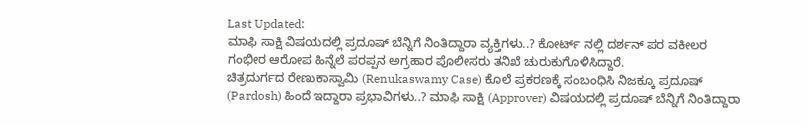Last Updated:
ಮಾಫಿ ಸಾಕ್ಷಿ ವಿಷಯದಲ್ಲಿ ಪ್ರದೂಷ್ ಬೆನ್ನಿಗೆ ನಿಂತಿದ್ದಾರಾ ವ್ಯಕ್ತಿಗಳು..? ಕೋರ್ಟ್ ನಲ್ಲಿ ದರ್ಶನ್ ಪರ ವಕೀಲರ ಗಂಭೀರ ಆರೋಪ ಹಿನ್ನೆಲೆ ಪರಪ್ಪನ ಅಗ್ರಹಾರ ಪೊಲೀಸರು ತನಿಖೆ ಚುರುಕುಗೊಳಿಸಿದ್ದಾರೆ.
ಚಿತ್ರದುರ್ಗದ ರೇಣುಕಾಸ್ವಾಮಿ (Renukaswamy Case) ಕೊಲೆ ಪ್ರಕರಣಕ್ಕೆ ಸಂಬಂಧಿಸಿ ನಿಜಕ್ಕೂ ಪ್ರದೂಷ್ (Pardosh) ಹಿಂದೆ ಇದ್ದಾರಾ ಪ್ರಭಾವಿಗಳು..? ಮಾಫಿ ಸಾಕ್ಷಿ (Approver) ವಿಷಯದಲ್ಲಿ ಪ್ರದೂಷ್ ಬೆನ್ನಿಗೆ ನಿಂತಿದ್ದಾರಾ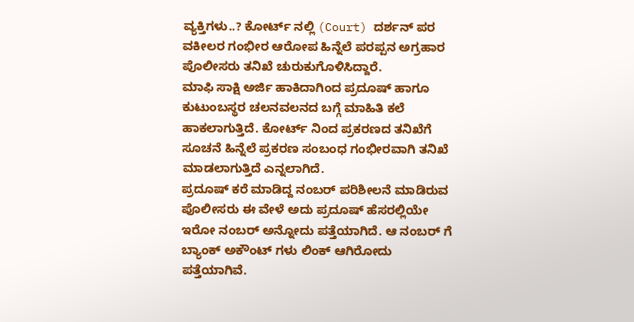ವ್ಯಕ್ತಿಗಳು..? ಕೋರ್ಟ್ ನಲ್ಲಿ (Court) ದರ್ಶನ್ ಪರ ವಕೀಲರ ಗಂಭೀರ ಆರೋಪ ಹಿನ್ನೆಲೆ ಪರಪ್ಪನ ಅಗ್ರಹಾರ ಪೊಲೀಸರು ತನಿಖೆ ಚುರುಕುಗೊಳಿಸಿದ್ದಾರೆ.
ಮಾಫಿ ಸಾಕ್ಷಿ ಅರ್ಜಿ ಹಾಕಿದಾಗಿಂದ ಪ್ರದೂಷ್ ಹಾಗೂ ಕುಟುಂಬಸ್ಥರ ಚಲನವಲನದ ಬಗ್ಗೆ ಮಾಹಿತಿ ಕಲೆ ಹಾಕಲಾಗುತ್ತಿದೆ. ಕೋರ್ಟ್ ನಿಂದ ಪ್ರಕರಣದ ತನಿಖೆಗೆ ಸೂಚನೆ ಹಿನ್ನೆಲೆ ಪ್ರಕರಣ ಸಂಬಂಧ ಗಂಭೀರವಾಗಿ ತನಿಖೆ ಮಾಡಲಾಗುತ್ತಿದೆ ಎನ್ನಲಾಗಿದೆ.
ಪ್ರದೂಷ್ ಕರೆ ಮಾಡಿದ್ದ ನಂಬರ್ ಪರಿಶೀಲನೆ ಮಾಡಿರುವ ಪೊಲೀಸರು ಈ ವೇಳೆ ಅದು ಪ್ರದೂಷ್ ಹೆಸರಲ್ಲಿಯೇ ಇರೋ ನಂಬರ್ ಅನ್ನೋದು ಪತ್ತೆಯಾಗಿದೆ. ಆ ನಂಬರ್ ಗೆ ಬ್ಯಾಂಕ್ ಅಕೌಂಟ್ ಗಳು ಲಿಂಕ್ ಆಗಿರೋದು ಪತ್ತೆಯಾಗಿವೆ.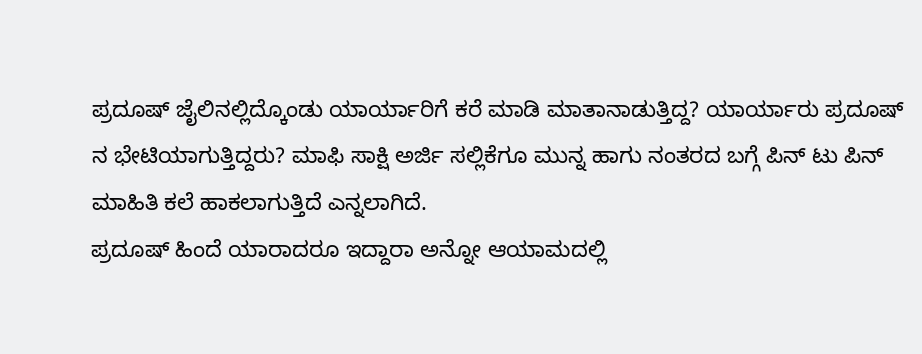ಪ್ರದೂಷ್ ಜೈಲಿನಲ್ಲಿದ್ಕೊಂಡು ಯಾರ್ಯಾರಿಗೆ ಕರೆ ಮಾಡಿ ಮಾತಾನಾಡುತ್ತಿದ್ದ? ಯಾರ್ಯಾರು ಪ್ರದೂಷ್ ನ ಭೇಟಿಯಾಗುತ್ತಿದ್ದರು? ಮಾಫಿ ಸಾಕ್ಷಿ ಅರ್ಜಿ ಸಲ್ಲಿಕೆಗೂ ಮುನ್ನ ಹಾಗು ನಂತರದ ಬಗ್ಗೆ ಪಿನ್ ಟು ಪಿನ್ ಮಾಹಿತಿ ಕಲೆ ಹಾಕಲಾಗುತ್ತಿದೆ ಎನ್ನಲಾಗಿದೆ.
ಪ್ರದೂಷ್ ಹಿಂದೆ ಯಾರಾದರೂ ಇದ್ದಾರಾ ಅನ್ನೋ ಆಯಾಮದಲ್ಲಿ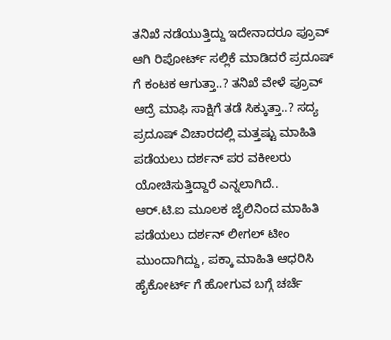ತನಿಖೆ ನಡೆಯುತ್ತಿದ್ದು ಇದೇನಾದರೂ ಪ್ರೂವ್ ಆಗಿ ರಿಪೋರ್ಟ್ ಸಲ್ಲಿಕೆ ಮಾಡಿದರೆ ಪ್ರದೂಷ್ ಗೆ ಕಂಟಕ ಆಗುತ್ತಾ..? ತನಿಖೆ ವೇಳೆ ಪ್ರೂವ್ ಆದ್ರೆ ಮಾಫಿ ಸಾಕ್ಷಿಗೆ ತಡೆ ಸಿಕ್ಕುತ್ತಾ..? ಸದ್ಯ ಪ್ರದೂಷ್ ವಿಚಾರದಲ್ಲಿ ಮತ್ತಷ್ಟು ಮಾಹಿತಿ ಪಡೆಯಲು ದರ್ಶನ್ ಪರ ವಕೀಲರು ಯೋಚಿಸುತ್ತಿದ್ದಾರೆ ಎನ್ನಲಾಗಿದೆ..
ಆರ್.ಟಿ.ಐ ಮೂಲಕ ಜೈಲಿನಿಂದ ಮಾಹಿತಿ ಪಡೆಯಲು ದರ್ಶನ್ ಲೀಗಲ್ ಟೀಂ ಮುಂದಾಗಿದ್ದು, ಪಕ್ಕಾ ಮಾಹಿತಿ ಆಧರಿಸಿ ಹೈಕೋರ್ಟ್ ಗೆ ಹೋಗುವ ಬಗ್ಗೆ ಚರ್ಚೆ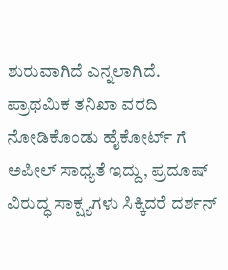ಶುರುವಾಗಿದೆ ಎನ್ನಲಾಗಿದೆ.
ಪ್ರಾಥಮಿಕ ತನಿಖಾ ವರದಿ ನೋಡಿಕೊಂಡು ಹೈಕೋರ್ಟ್ ಗೆ ಅಪೀಲ್ ಸಾಧ್ಯತೆ ಇದ್ದು, ಪ್ರದೂಷ್ ವಿರುದ್ಧ ಸಾಕ್ಷ್ಯಗಳು ಸಿಕ್ಕಿದರೆ ದರ್ಶನ್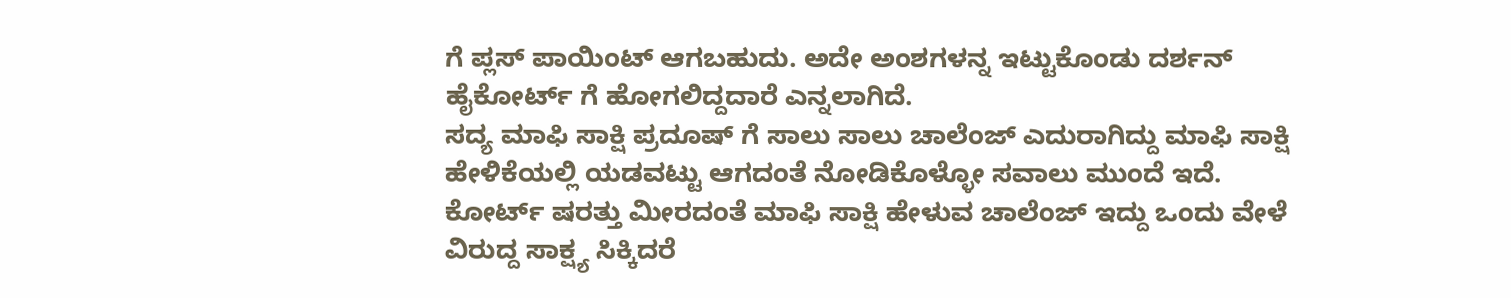ಗೆ ಪ್ಲಸ್ ಪಾಯಿಂಟ್ ಆಗಬಹುದು. ಅದೇ ಅಂಶಗಳನ್ನ ಇಟ್ಟುಕೊಂಡು ದರ್ಶನ್ ಹೈಕೋರ್ಟ್ ಗೆ ಹೋಗಲಿದ್ದದಾರೆ ಎನ್ನಲಾಗಿದೆ.
ಸದ್ಯ ಮಾಫಿ ಸಾಕ್ಷಿ ಪ್ರದೂಷ್ ಗೆ ಸಾಲು ಸಾಲು ಚಾಲೆಂಜ್ ಎದುರಾಗಿದ್ದು ಮಾಫಿ ಸಾಕ್ಷಿ ಹೇಳಿಕೆಯಲ್ಲಿ ಯಡವಟ್ಟು ಆಗದಂತೆ ನೋಡಿಕೊಳ್ಳೋ ಸವಾಲು ಮುಂದೆ ಇದೆ. ಕೋರ್ಟ್ ಷರತ್ತು ಮೀರದಂತೆ ಮಾಫಿ ಸಾಕ್ಷಿ ಹೇಳುವ ಚಾಲೆಂಜ್ ಇದ್ದು ಒಂದು ವೇಳೆ ವಿರುದ್ದ ಸಾಕ್ಷ್ಯ ಸಿಕ್ಕಿದರೆ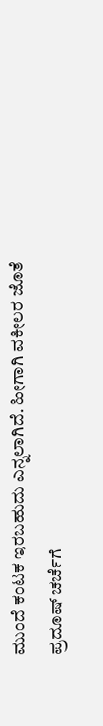ಮುಂದೆ ಕಂಟಕ ಇರಬಹುದು ಎನ್ನಲಾಗಿದೆ. ಹೀಗಾಗಿ ವಕೀಲರ ಜೊತೆ ಪ್ರದೂಷ್ ಚರ್ಚೆಗೆ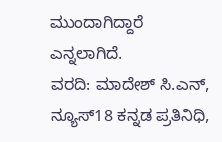ಮುಂದಾಗಿದ್ದಾರೆ ಎನ್ನಲಾಗಿದೆ.
ವರದಿ: ಮಾದೇಶ್ ಸಿ.ಎನ್, ನ್ಯೂಸ್18 ಕನ್ನಡ ಪ್ರತಿನಿಧಿ,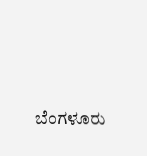ಬೆಂಗಳೂರು